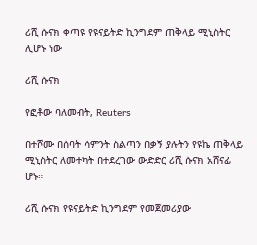ሪሺ ሱናክ ቀጣዩ የዩናይትድ ኪንግደም ጠቅላይ ሚኒስትር ሊሆኑ ነው

ሪሺ ሱናክ

የፎቶው ባለመብት, Reuters

በተሾሙ በሰባት ሳምንት ስልጣን በቃኝ ያሉትን የዩኬ ጠቅላይ ሚኒስትር ለመተካት በተደረገው ውድድር ሪሺ ሱናክ አሸናፊ ሆኑ።

ሪሺ ሱናክ የዩናይትድ ኪንግደም የመጀመሪያው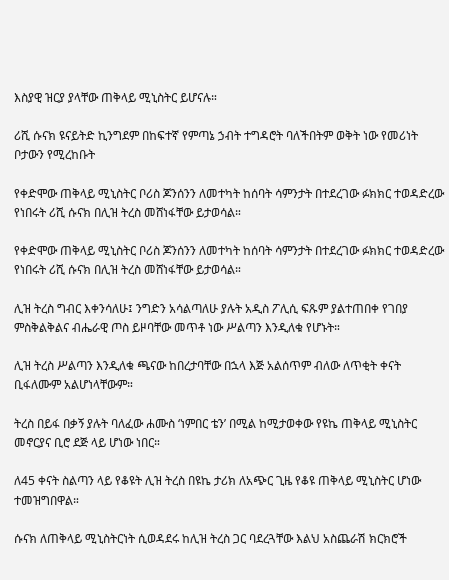እስያዊ ዝርያ ያላቸው ጠቅላይ ሚኒስትር ይሆናሉ።

ሪሺ ሱናክ ዩናይትድ ኪንግደም በከፍተኛ የምጣኔ ኃብት ተግዳሮት ባለችበትም ወቅት ነው የመሪነት ቦታውን የሚረከቡት

የቀድሞው ጠቅላይ ሚኒስትር ቦሪስ ጆንሰንን ለመተካት ከሰባት ሳምንታት በተደረገው ፉክክር ተወዳድረው የነበሩት ሪሺ ሱናክ በሊዝ ትረስ መሸነፋቸው ይታወሳል።

የቀድሞው ጠቅላይ ሚኒስትር ቦሪስ ጆንሰንን ለመተካት ከሰባት ሳምንታት በተደረገው ፉክክር ተወዳድረው የነበሩት ሪሺ ሱናክ በሊዝ ትረስ መሸነፋቸው ይታወሳል።

ሊዝ ትረስ ግብር እቀንሳለሁ፤ ንግድን አሳልጣለሁ ያሉት አዲስ ፖሊሲ ፍጹም ያልተጠበቀ የገበያ ምስቅልቅልና ብሔራዊ ጦስ ይዞባቸው መጥቶ ነው ሥልጣን እንዲለቁ የሆኑት።

ሊዝ ትረስ ሥልጣን እንዲለቁ ጫናው ከበረታባቸው በኋላ እጅ አልሰጥም ብለው ለጥቂት ቀናት ቢፋለሙም አልሆነላቸውም።

ትረስ በይፋ በቃኝ ያሉት ባለፈው ሐሙስ ‘ነምበር ቴን’ በሚል ከሚታወቀው የዩኬ ጠቅላይ ሚኒስትር መኖርያና ቢሮ ደጅ ላይ ሆነው ነበር።

ለ45 ቀናት ስልጣን ላይ የቆዩት ሊዝ ትረስ በዩኬ ታሪክ ለአጭር ጊዜ የቆዩ ጠቅላይ ሚኒስትር ሆነው ተመዝግበዋል።

ሱናክ ለጠቅላይ ሚኒስትርነት ሲወዳደሩ ከሊዝ ትረስ ጋር ባደረጓቸው እልህ አስጨራሽ ክርክሮች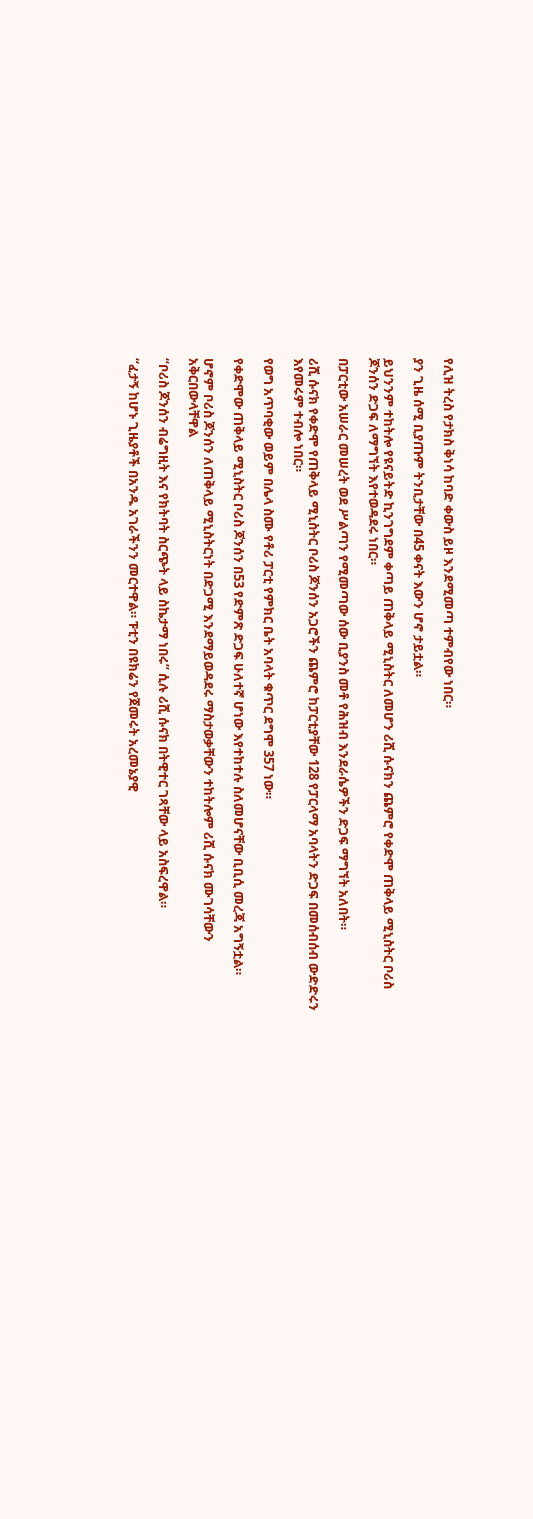የሊዝ ትረስ የታክስ ቅነሳ ከባድ ቀውስ ይዞ እንደሚመጣ ተምብየው ነበር።

ያን ጊዜ ሰሚ ቢያጡም ትንቢታቸው በ45 ቀናት እውን ሆኖ ታይቷል።

ይህንንም ተከትሎ የዩናይትድ ኪንገግደም ቀጣይ ጠቅላይ ሚኒስትር ለመሆን ሪሺ ሱናክን ጨምሮ የቀድሞ ጠቅላይ ሚኒስትር ቦሪስ ጆንሰን ድጋፍ ለማግኘት እየተወዳደሩ ነበር።

በፓርቲው አሠራር መሠረት ወደ ሥልጣን የሚመጣው ሰው ቢያንስ መቶ የሕዝብ እንደራሴዎችን ድጋፍ ማግኘት አለበት።

ሪሺ ሱናክ የቀድሞ የጠቅላይ ሚኒስትር ቦሪስ ጆንሰን አጋሮችን ጨምሮ ከፓርቲያቸው 128 የፓርላማ አባላትን ድጋፍ በመሰብሰብ ውድድሩን እየመሩም ተብሎ ነበር።

የወግ አጥባቂው ወይም በሌላ ስሙ የቶሪ ፓርቲ የምክር ቤት አባላት ቁጥር ደግሞ 357 ነው።

የቀድሞው ጠቅላይ ሚኒስትር ቦሪስ ጆንሰን በ53 የድምጽ ድጋፍ ሁለተኛ ሆነው እየተከተሉ ስለመሆናቸው ቢቢሲ መረጃ አግኝቷል።

ሆኖም ቦሪስ ጆንሰን ለጠቅላይ ሚኒስትርነት በድጋሚ እንደማይወዳደሩ ማስታወቃቸውን ተከትሎም ሪሺ ሱናክ ሙገሳቸውን አቅርበውላቸዋል

“ቦሪስ ጆንሰን ብሬግዚት እና የክትባት ስርጭት ላይ ስኬታማ ነበሩ” ሲሉ ሪሺ ሱናክ በትዊተር ገጻቸው ላይ አስፍረዋል።

“ፈታኝ ከሆኑ ጊዜያቶች በአንዱ አገራችንን መርተዋል። ፑቲን በዩክሬን የጀመሩት አረመኔያዊ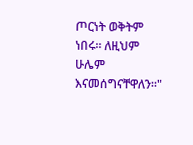ጦርነት ወቅትም ነበሩ። ለዚህም ሁሌም እናመሰግናቸዋለን።"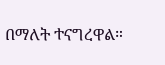በማለት ተናግረዋል።